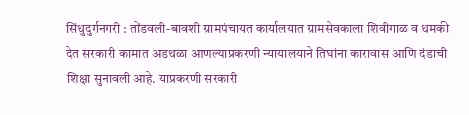सिंधुदुर्गनगरी : तोंडवली-बावशी ग्रामपंचायत कार्यालयात ग्रामसेवकाला शिवीगाळ व धमकी देत सरकारी कामात अडथळा आणल्याप्रकरणी न्यायालयाने तिघांना कारावास आणि दंडाची शिक्षा सुनावली आहे. याप्रकरणी सरकारी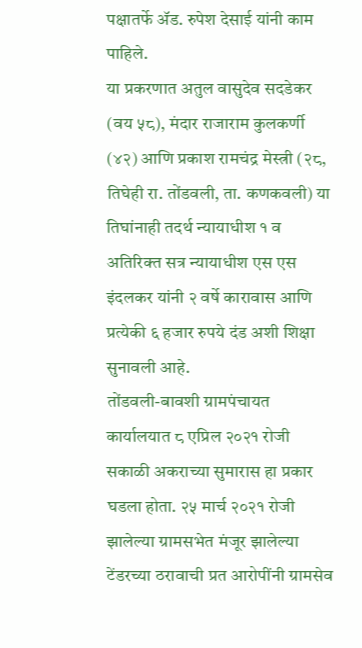पक्षातर्फे ॲड. रुपेश देसाई यांनी काम पाहिले.
या प्रकरणात अतुल वासुदेव सदडेकर (वय ५८), मंदार राजाराम कुलकर्णी (४२) आणि प्रकाश रामचंद्र मेस्त्री (२८, तिघेही रा. तोंडवली, ता. कणकवली) या तिघांनाही तदर्थ न्यायाधीश १ व अतिरिक्त सत्र न्यायाधीश एस एस इंदलकर यांनी २ वर्षे कारावास आणि प्रत्येकी ६ हजार रुपये दंड अशी शिक्षा सुनावली आहे.
तोंडवली-बावशी ग्रामपंचायत कार्यालयात ८ एप्रिल २०२१ रोजी सकाळी अकराच्या सुमारास हा प्रकार घडला होता. २५ मार्च २०२१ रोजी झालेल्या ग्रामसभेत मंजूर झालेल्या टेंडरच्या ठरावाची प्रत आरोपींनी ग्रामसेव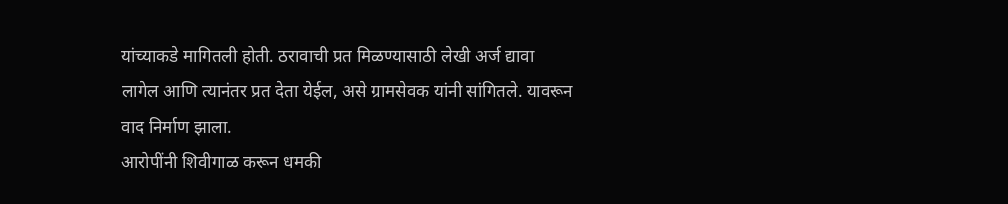यांच्याकडे मागितली होती. ठरावाची प्रत मिळण्यासाठी लेखी अर्ज द्यावा लागेल आणि त्यानंतर प्रत देता येईल, असे ग्रामसेवक यांनी सांगितले. यावरून वाद निर्माण झाला.
आरोपींनी शिवीगाळ करून धमकी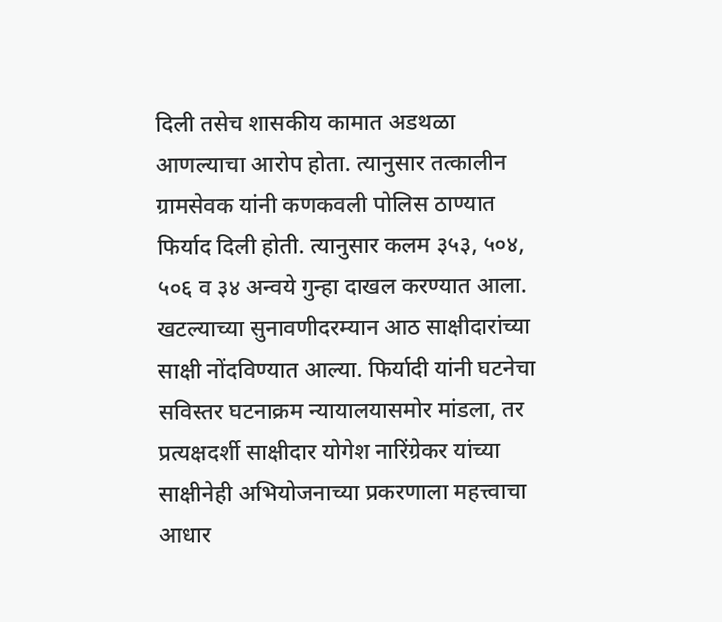दिली तसेच शासकीय कामात अडथळा आणल्याचा आरोप होता. त्यानुसार तत्कालीन ग्रामसेवक यांनी कणकवली पोलिस ठाण्यात फिर्याद दिली होती. त्यानुसार कलम ३५३, ५०४, ५०६ व ३४ अन्वये गुन्हा दाखल करण्यात आला.
खटल्याच्या सुनावणीदरम्यान आठ साक्षीदारांच्या साक्षी नोंदविण्यात आल्या. फिर्यादी यांनी घटनेचा सविस्तर घटनाक्रम न्यायालयासमोर मांडला, तर प्रत्यक्षदर्शी साक्षीदार योगेश नारिंग्रेकर यांच्या साक्षीनेही अभियोजनाच्या प्रकरणाला महत्त्वाचा आधार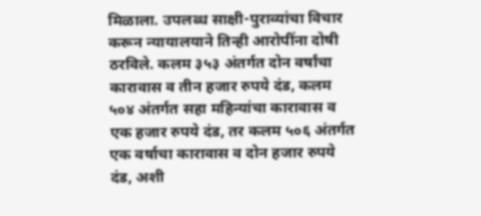मिळाला. उपलब्ध साक्षी-पुराव्यांचा विचार करून न्यायालयाने तिन्ही आरोपींना दोषी ठरविले. कलम ३५३ अंतर्गत दोन वर्षांचा कारावास व तीन हजार रुपये दंड, कलम ५०४ अंतर्गत सहा महिन्यांचा कारावास व एक हजार रुपये दंड, तर कलम ५०६ अंतर्गत एक वर्षाचा कारावास व दोन हजार रुपये दंड, अशी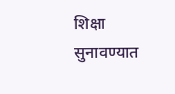शिक्षा सुनावण्यात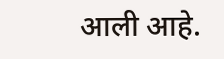आली आहे.